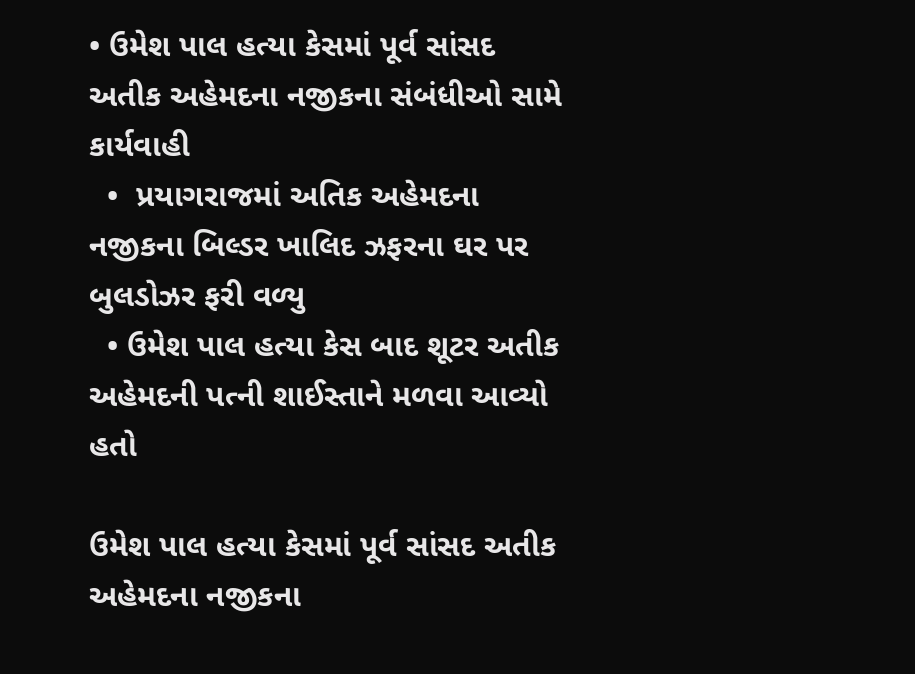• ઉમેશ પાલ હત્યા કેસમાં પૂર્વ સાંસદ અતીક અહેમદના નજીકના સંબંધીઓ સામે કાર્યવાહી
  •  પ્રયાગરાજમાં અતિક અહેમદના નજીકના બિલ્ડર ખાલિદ ઝફરના ઘર પર બુલડોઝર ફરી વળ્યુ
  • ઉમેશ પાલ હત્યા કેસ બાદ શૂટર અતીક અહેમદની પત્ની શાઈસ્તાને મળવા આવ્યો હતો

ઉમેશ પાલ હત્યા કેસમાં પૂર્વ સાંસદ અતીક અહેમદના નજીકના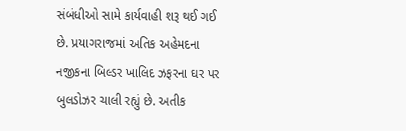સંબંધીઓ સામે કાર્યવાહી શરૂ થઈ ગઈ છે. પ્રયાગરાજમાં અતિક અહેમદના નજીકના બિલ્ડર ખાલિદ ઝફરના ઘર પર બુલડોઝર ચાલી રહ્યું છે. અતીક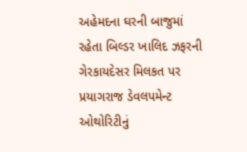અહેમદના ઘરની બાજુમાં રહેતા બિલ્ડર ખાલિદ ઝફરની ગેરકાયદેસર મિલકત પર પ્રયાગરાજ ડેવલપમેન્ટ ઓથોરિટીનું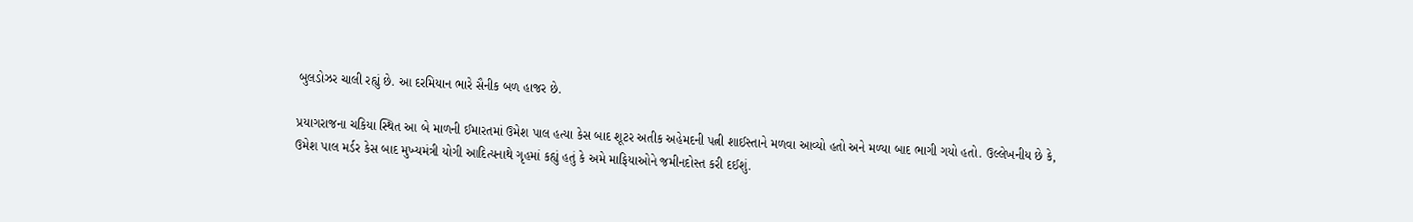બુલડોઝર ચાલી રહ્યું છે. આ દરમિયાન ભારે સૈનીક બળ હાજર છે.

પ્રયાગરાજના ચકિયા સ્થિત આ બે માળની ઈમારતમાં ઉમેશ પાલ હત્યા કેસ બાદ શૂટર અતીક અહેમદની પત્ની શાઈસ્તાને મળવા આવ્યો હતો અને મળ્યા બાદ ભાગી ગયો હતો. ઉલ્લેખનીય છે કે, ઉમેશ પાલ મર્ડર કેસ બાદ મુખ્યમંત્રી યોગી આદિત્યનાથે ગૃહમાં કહ્યું હતું કે અમે માફિયાઓને જમીનદોસ્ત કરી દઈશું.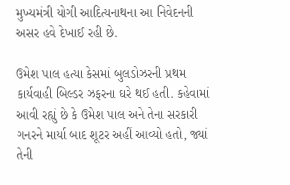મુખ્યમંત્રી યોગી આદિત્યનાથના આ નિવેદનની અસર હવે દેખાઈ રહી છે.

ઉમેશ પાલ હત્યા કેસમાં બુલડોઝરની પ્રથમ કાર્યવાહી બિલ્ડર ઝફરના ઘરે થઈ હતી. કહેવામાં આવી રહ્યું છે કે ઉમેશ પાલ અને તેના સરકારી ગનરને માર્યા બાદ શૂટર અહીં આવ્યો હતો, જ્યાં તેની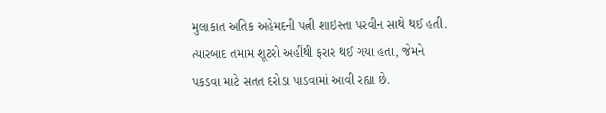મુલાકાત અતિક અહેમદની પત્ની શાઇસ્તા પરવીન સાથે થઈ હતી. ત્યારબાદ તમામ શૂટરો અહીંથી ફરાર થઈ ગયા હતા, જેમને પકડવા માટે સતત દરોડા પાડવામાં આવી રહ્યા છે.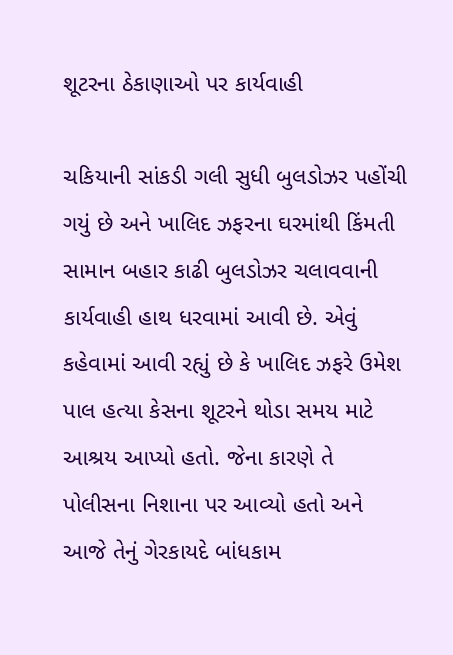શૂટરના ઠેકાણાઓ પર કાર્યવાહી

ચકિયાની સાંકડી ગલી સુધી બુલડોઝર પહોંચી ગયું છે અને ખાલિદ ઝફરના ઘરમાંથી કિંમતી સામાન બહાર કાઢી બુલડોઝર ચલાવવાની કાર્યવાહી હાથ ધરવામાં આવી છે. એવું કહેવામાં આવી રહ્યું છે કે ખાલિદ ઝફરે ઉમેશ પાલ હત્યા કેસના શૂટરને થોડા સમય માટે આશ્રય આપ્યો હતો. જેના કારણે તે પોલીસના નિશાના પર આવ્યો હતો અને આજે તેનું ગેરકાયદે બાંધકામ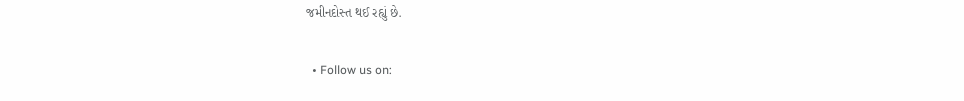જમીનદોસ્ત થઈ રહ્યું છે.

  • Follow us on: